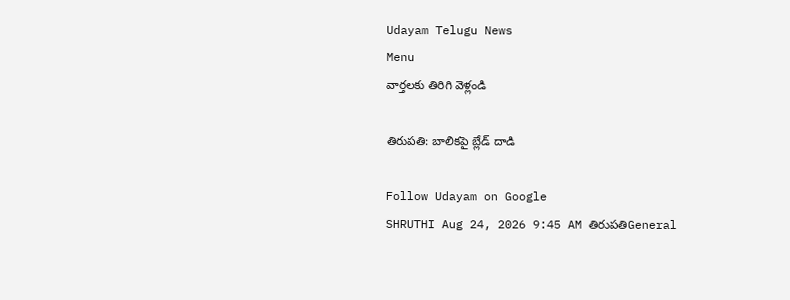Udayam Telugu News
Menu
వార్తలకు తిరిగి వెళ్లండి

తిరుపతి: బాలికపై బ్లేడ్‌ దాడి

Follow Udayam on Google
SHRUTHI Aug 24, 2026 9:45 AM తిరుపతిGeneral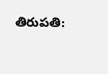తిరుపతి: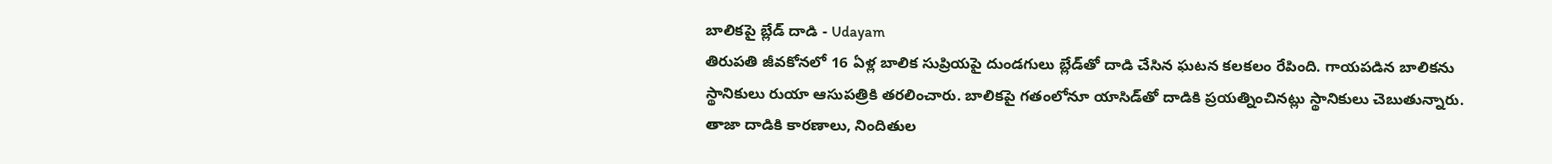బాలికపై బ్లేడ్‌ దాడి - Udayam
తిరుపతి జీవకోనలో 16 ఏళ్ల బాలిక సుప్రియపై దుండగులు బ్లేడ్‌తో దాడి చేసిన ఘటన కలకలం రేపింది. గాయపడిన బాలికను స్థానికులు రుయా ఆసుపత్రికి తరలించారు. బాలికపై గతంలోనూ యాసిడ్‌తో దాడికి ప్రయత్నించినట్లు స్థానికులు చెబుతున్నారు. తాజా దాడికి కారణాలు, నిందితుల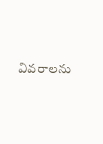వివరాలను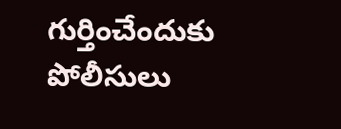గుర్తించేందుకు పోలీసులు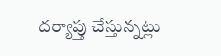దర్యాప్తు చేస్తున్నట్లు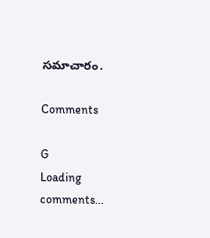సమాచారం.

Comments

G
Loading comments...